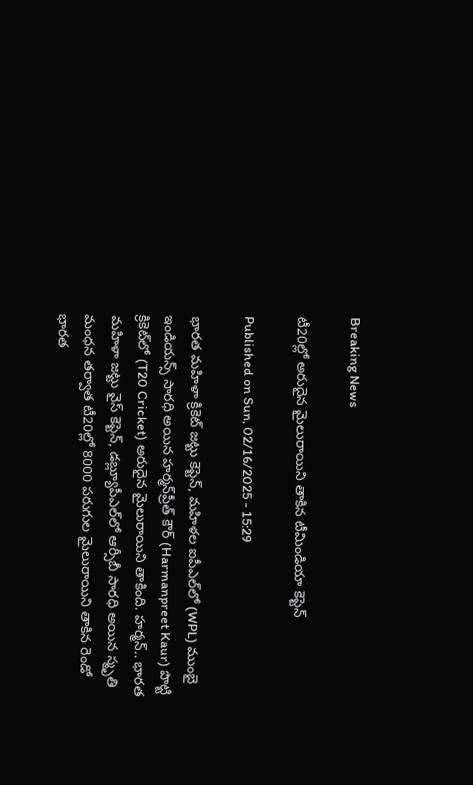Breaking News

టీ20ల్లో అరుదైన మైలురాయిని తాకిన టీమిండియా కెప్టెన్‌

Published on Sun, 02/16/2025 - 15:29

భారత మహిళా క్రికెట్‌ జట్టు కెప్టెన్‌, మహిళల ఐపీఎల్‌లో (WPL) ముంబై ఇండియన్స్‌ సారధి అయిన హర్మన్‌ప్రీత్‌ కౌర్‌ (Harmanpreet Kaur) పొట్టి క్రికెట్‌లో (T20 Cricket) అరుదైన మైలురాయిని తాకింది. హర్మన్‌.. భారత మహిళా జట్టు వైస్‌ కెప్టెన్‌, డబ్ల్యూపీఎల్‌లో ఆర్సీబీ సారధి అయిన స్మృతి మంధన తర్వాత టీ20ల్లో 8000 పరుగుల మైలురాయిని తాకిన రెండో భారత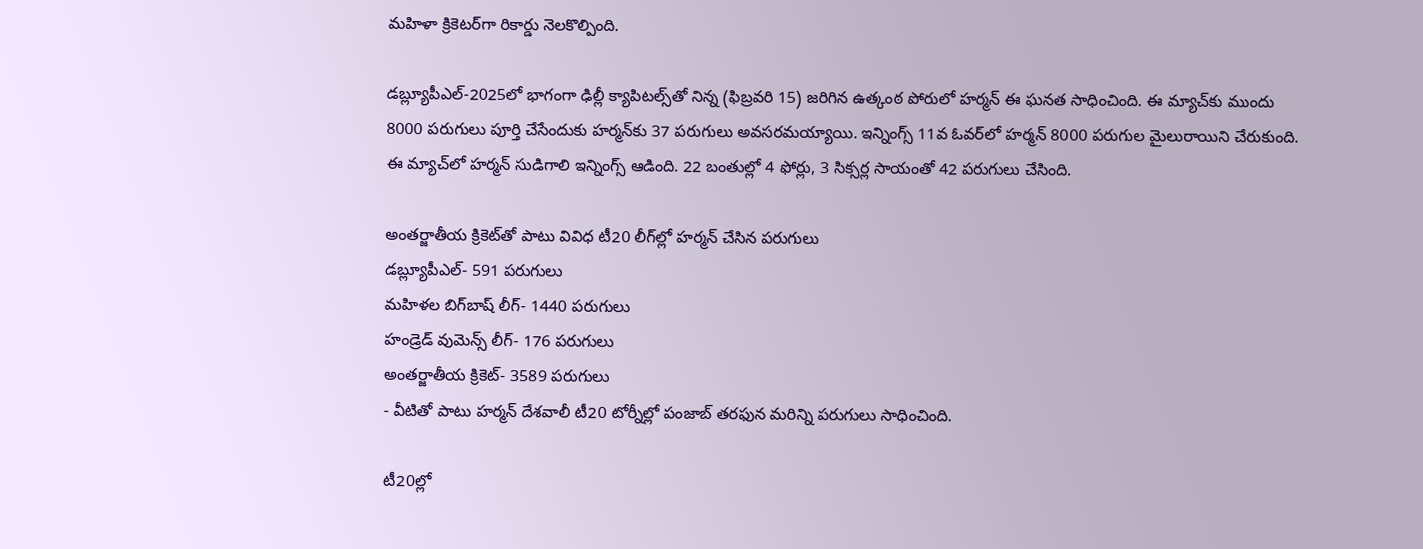మహిళా క్రికెటర్‌గా రికార్డు నెలకొల్పింది.

డబ్ల్యూపీఎల్‌-2025లో భాగంగా ఢిల్లీ క్యాపిటల్స్‌తో నిన్న (ఫిబ్రవరి 15) జరిగిన ఉత్కంఠ పోరులో హర్మన్‌ ఈ ఘనత సాధించింది. ఈ మ్యాచ్‌కు ముందు 8000 పరుగులు పూర్తి చేసేందుకు హర్మన్‌కు 37 పరుగులు అవసరమయ్యాయి. ఇన్నింగ్స్‌ 11వ ఓవర్‌లో హర్మన్‌ 8000 పరుగుల మైలురాయిని చేరుకుంది. ఈ మ్యాచ్‌లో హర్మన్‌ సుడిగాలి ఇన్నింగ్స్‌ ఆడింది. 22 బంతుల్లో 4 ఫోర్లు, 3 సిక్సర్ల సాయంతో 42 పరుగులు చేసింది.

అంతర్జాతీయ క్రికెట్‌తో పాటు వివిధ టీ20 లీగ్‌ల్లో హర్మన్‌ చేసిన పరుగులు
డబ్ల్యూపీఎల్‌- 591 పరుగులు
మహిళల బిగ్‌బాష్‌ లీగ్‌- 1440 పరుగులు
హండ్రెడ్‌ వుమెన్స్‌ లీగ్‌- 176 పరుగులు
అంతర్జాతీయ క్రికెట్‌- 3589 పరుగులు
- వీటితో పాటు హర్మన్‌ దేశవాలీ టీ20 టోర్నీల్లో పంజాబ్‌ తరఫున మరిన్ని పరుగులు సాధించింది.

టీ20ల్లో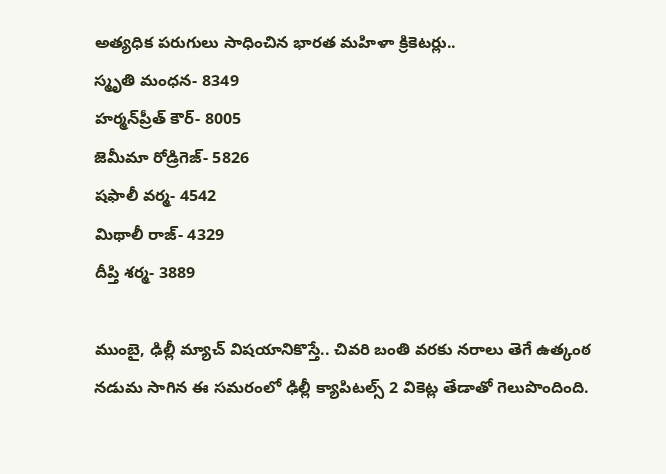అత్యధిక పరుగులు సాధించిన భారత మహిళా క్రికెటర్లు..
స్మృతి మంధన- 8349
హర్మన్‌ప్రీత్‌ కౌర్‌- 8005
జెమీమా రోడ్రిగెజ్‌- 5826
షఫాలీ వర్మ- 4542
మిథాలీ రాజ్‌- 4329
దీప్తి శర్మ- 3889

ముంబై, ఢిల్లీ మ్యాచ్‌ విషయానికొస్తే.. చివరి బంతి వరకు నరాలు తెగే ఉత్కంఠ నడుమ సాగిన ఈ సమరంలో ఢిల్లీ క్యాపిటల్స్‌ 2 వికెట్ల తేడాతో గెలుపొందింది.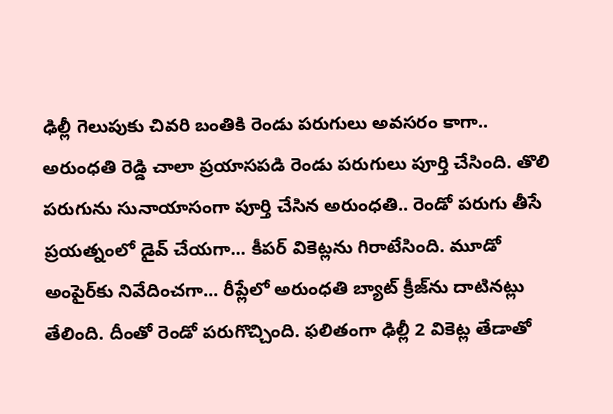ఢిల్లీ గెలుపుకు చివరి బంతికి రెండు పరుగులు అవసరం కాగా.. అరుంధతి రెడ్డి చాలా ప్రయాసపడి రెండు పరుగులు పూర్తి చేసింది. తొలి పరుగును సునాయాసంగా పూర్తి చేసిన అరుంధతి.. రెండో పరుగు తీసే ప్రయత్నంలో డైవ్‌ చేయగా... కీపర్‌ వికెట్లను గిరాటేసింది. మూడో అంపైర్‌కు నివేదించగా... రీప్లేలో అరుంధతి బ్యాట్‌ క్రీజ్‌ను దాటినట్లు తేలింది. దీంతో రెండో పరుగొచ్చింది. ఫలితంగా ఢిల్లీ 2 వికెట్ల తేడాతో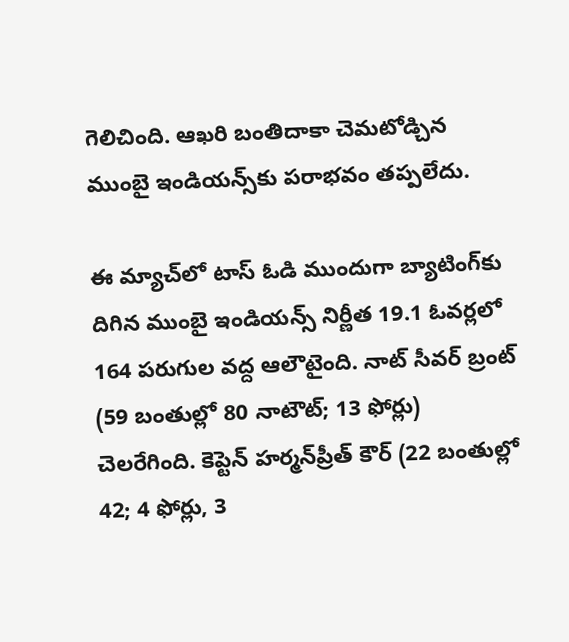గెలిచింది. ఆఖరి బంతిదాకా చెమటోడ్చిన ముంబై ఇండియన్స్‌కు పరాభవం తప్పలేదు.

ఈ మ్యాచ్‌లో టాస్‌ ఓడి ముందుగా బ్యాటింగ్‌కు దిగిన ముంబై ఇండియన్స్‌ నిర్ణీత 19.1 ఓవర్లలో 164 పరుగుల వద్ద ఆలౌటైంది. నాట్‌ సీవర్‌ బ్రంట్‌ (59 బంతుల్లో 80 నాటౌట్‌; 13 ఫోర్లు) చెలరేగింది. కెప్టెన్‌ హర్మన్‌ప్రీత్‌ కౌర్‌ (22 బంతుల్లో 42; 4 ఫోర్లు, 3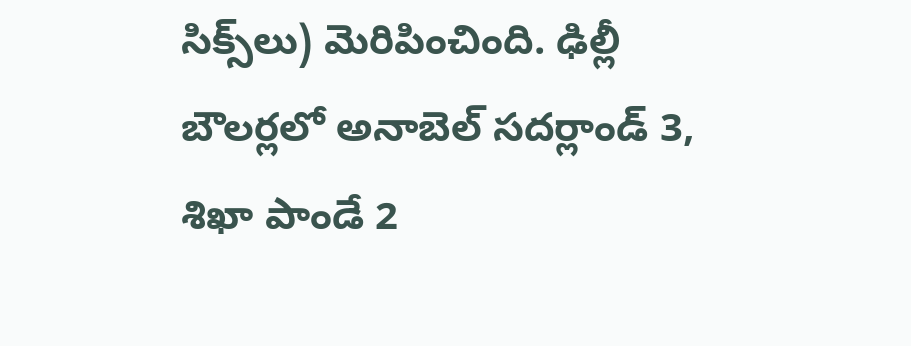సిక్స్‌లు) మెరిపించింది. ఢిల్లీ బౌలర్లలో అనాబెల్‌ సదర్లాండ్‌ 3, శిఖా పాండే 2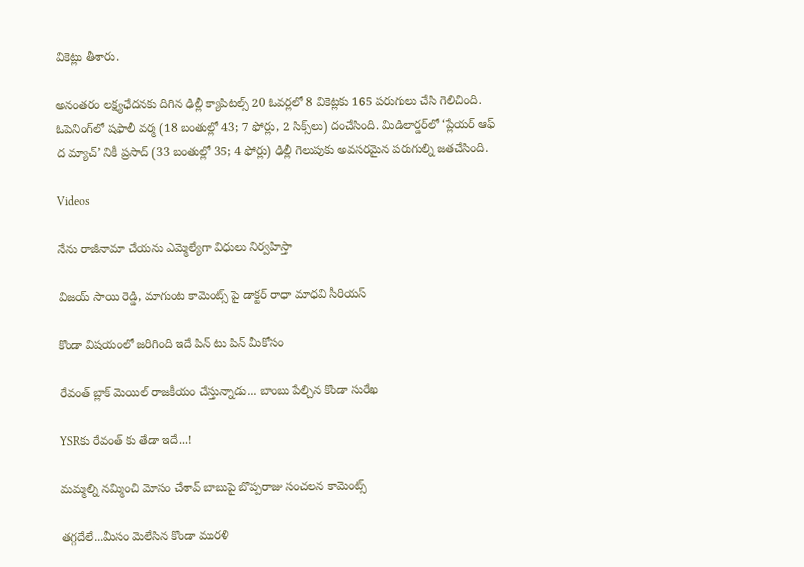వికెట్లు తీశారు.

అనంతరం లక్ష్యఛేదనకు దిగిన ఢిల్లీ క్యాపిటల్స్‌ 20 ఓవర్లలో 8 వికెట్లకు 165 పరుగులు చేసి గెలిచింది. ఓపెనింగ్‌లో షఫాలీ వర్మ (18 బంతుల్లో 43; 7 ఫోర్లు, 2 సిక్స్‌లు) దంచేసింది. మిడిలార్డర్‌లో ‘ప్లేయర్‌ ఆఫ్‌ ద మ్యాచ్‌’ నికీ ప్రసాద్‌ (33 బంతుల్లో 35; 4 ఫోర్లు) ఢిల్లీ గెలుపుకు అవసరమైన పరుగుల్ని జతచేసింది.

Videos

నేను రాజీనామా చేయను ఎమ్మెల్యేగా విధులు నిర్వహిస్తా

విజయ్ సాయి రెడ్డి, మాగుంట కామెంట్స్ పై డాక్టర్ రాధా మాధవి సీరియస్

కొండా విషయంలో జరిగింది ఇదే పిన్ టు పిన్ మీకోసం

రేవంత్ బ్లాక్ మెయిల్ రాజకీయం చేస్తున్నాడు... బాంబు పేల్చిన కొండా సురేఖ

YSRకు రేవంత్ కు తేడా ఇదే...!

మమ్మల్ని నమ్మించి మోసం చేశావ్ బాబుపై బొప్పరాజు సంచలన కామెంట్స్

తగ్గదేలే...మీసం మెలేసిన కొండా మురళి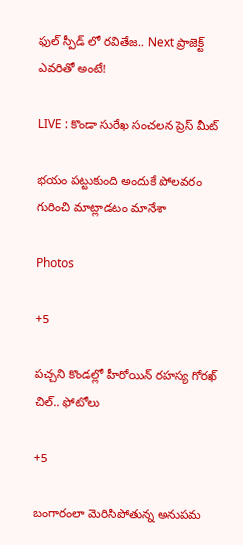ఫుల్ స్పీడ్ లో రవితేజ.. Next ప్రాజెక్ట్ ఎవరితో అంటే!

LIVE : కొండా సురేఖ సంచలన ప్రెస్ మీట్

భయం పట్టుకుంది అందుకే పోలవరం గురించి మాట్లాడటం మానేశా

Photos

+5

పచ్చని కొండల్లో హీరోయిన్ రహస్య గోరఖ్ చిల్.. ఫోటోలు

+5

బంగారంలా మెరిసిపోతున్న అనుపమ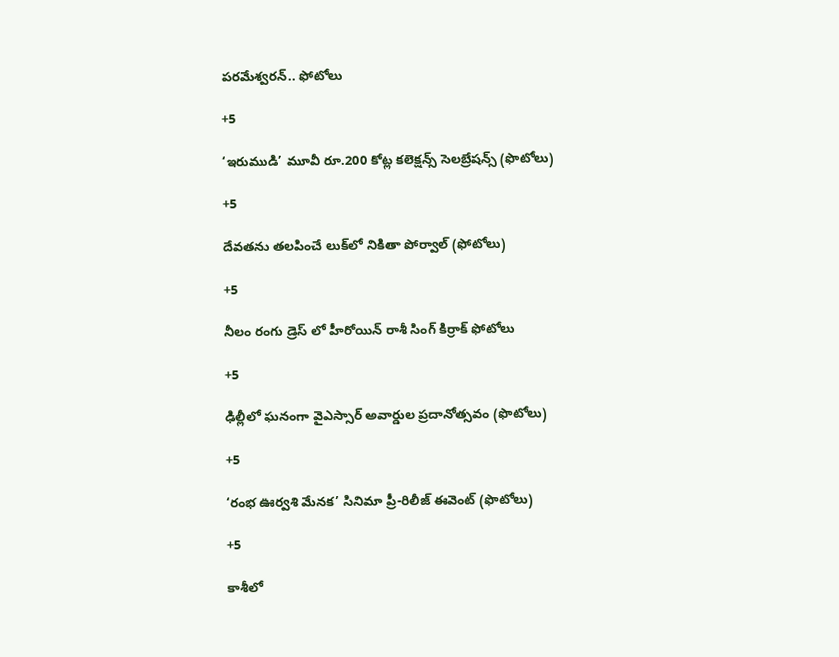పరమేశ్వరన్.. ఫోటోలు

+5

‘ఇరుముడి’ మూవీ రూ.200 కోట్ల కలెక్షన్స్ సెలబ్రేషన్స్ (ఫొటోలు)

+5

దేవతను తలపించే లుక్‌లో నికితా పోర్వాల్‌ (ఫోటోలు)

+5

నీలం రంగు డ్రెస్ లో హీరోయిన్ రాశీ సింగ్ కిర్రాక్ ఫోటోలు

+5

ఢిల్లీలో ఘనంగా వైఎస్సార్‌ అవార్డుల ప్రదానోత్సవం (ఫొటోలు)

+5

‘రంభ ఊర్వశి మేనక’ సినిమా ప్రీ-రిలీజ్ ఈవెంట్‌ (ఫొటోలు)

+5

కాశీలో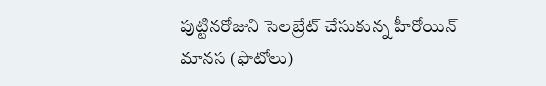పుట్టినరోజుని సెలబ్రేట్ చేసుకున్న హీరోయిన్ మానస (ఫొటోలు)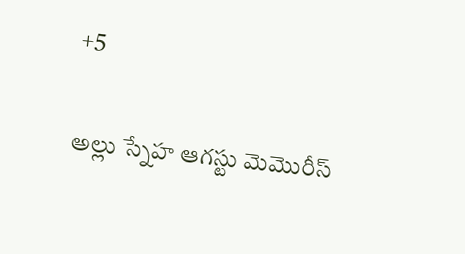+5

అల్లు స్నేహ ఆగస్టు మెమొరీస్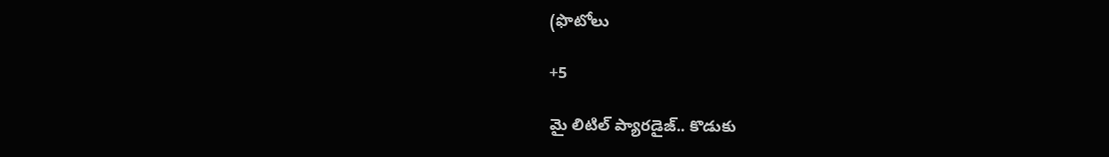(ఫొటోలు

+5

మై లిటిల్ ప్యారడైజ్‌.. కొడుకు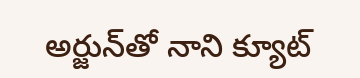అర్జున్‌తో నాని క్యూట్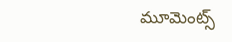మూమెంట్స్‌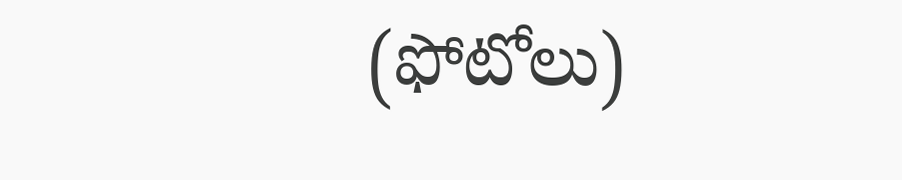(ఫోటోలు)